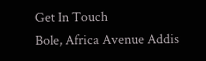Get In Touch
Bole, Africa Avenue Addis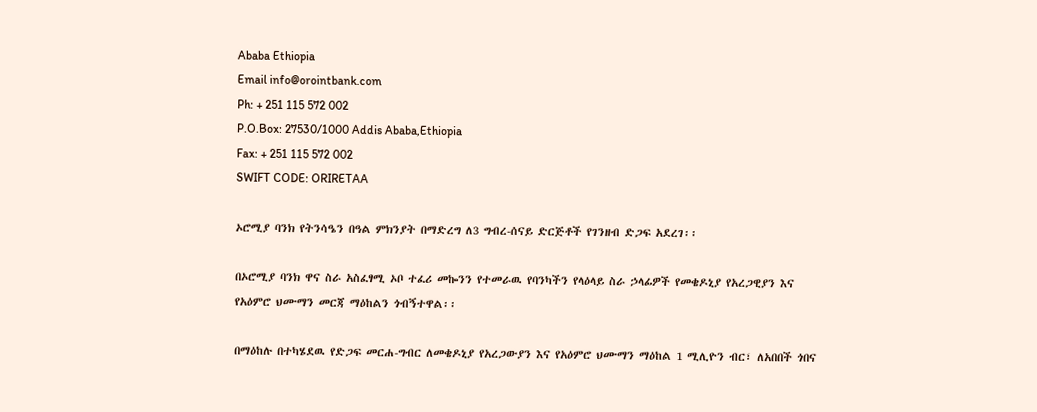Ababa Ethiopia
Email info@orointbank.com
Ph: + 251 115 572 002
P.O.Box: 27530/1000 Addis Ababa,Ethiopia
Fax: + 251 115 572 002
SWIFT CODE: ORIRETAA

ኦሮሚያ ባንክ የትንሳዔን በዓል ምክንያት በማድረግ ለ3 ግብረ-ሰናይ ድርጅቶች የገንዘብ ድጋፍ አደረገ፡፡

በኦሮሚያ ባንክ ዋና ስራ አስፈፃሚ ኦቦ ተፈሪ መኰንን የተመራዉ የባንካችን የላዕላይ ስራ ኃላፊዎች የመቄዶኒያ የአረጋዊያን እና የአዕምሮ ህሙማን መርጃ ማዕከልን ጎብኝተዋል፡፡

በማዕከሉ በተካሄደዉ የድጋፍ መርሐ-ግብር ለመቄዶኒያ የአረጋውያን እና የአዕምሮ ህሙማን ማዕከል 1 ሚሊዮን ብር፣ ለአበበች ጎበና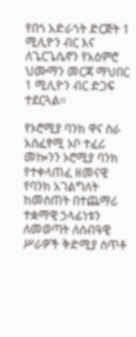የበጎ አድራጎት ድርጅት 1 ሚሊዮን ብር እና ለጌርጌሴኖን የአዕምሮ ህሙማን መርጃ ማህበር 1 ሚሊዮን ብር ድጋፍ ተደርጓል፡፡

የኦሮሚያ ባንክ ዋና ስራ አስፈፃሚ ኦቦ ተፈሪ መኰንን ኦሮሚያ ባንክ የተቀላጠፈ ዘመናዊ የባንክ አገልግለት ከመስጠት በተጨማሪ ተቋማዊ ኃላፊነቱን ለመወጣት ለሰብዓዊ ሥራዎች ቅድሚያ ሰጥቶ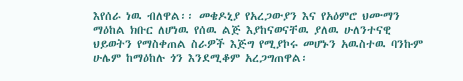እየሰራ ነዉ ብለዋል፡፡ መቄዶኒያ የአረጋውያን እና የአዕምሮ ህሙማን ማዕከል ክቡር ለሆነዉ የሰዉ ልጅ እያከናወናቸዉ ያለዉ ሁለንተናዊ ህይወትን የማስቀጠል ስራዎች እጅግ የሚያኮሩ መሆኑን አዉስተዉ ባንኩም ሁሌም ከማዕከሉ ጎን እንደሚቆም አረጋግጠዋል፡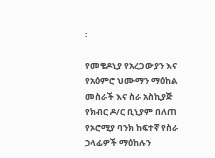፡

የመቄዶኒያ የአረጋውያን እና የአዕምሮ ህሙማን ማዕከል መስራች እና ስራ አስኪያጅ የክብር ዶ/ር ቢኒያም በለጠ የኦሮሚያ ባንክ ከፍተኛ የስራ ኃላፊዎች ማዕከሉን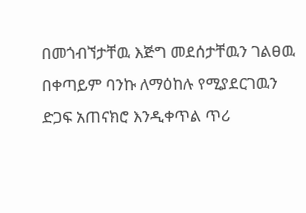በመጎብኘታቸዉ እጅግ መደሰታቸዉን ገልፀዉ በቀጣይም ባንኩ ለማዕከሉ የሚያደርገዉን ድጋፍ አጠናክሮ እንዲቀጥል ጥሪ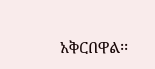አቅርበዋል፡፡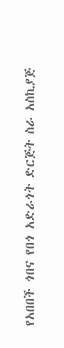የአበበች ጎበና የበጎ አድራጎት ድርጅት ስራ አስኪያጅ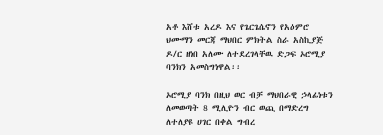አቶ እሸቱ አረዶ እና የጌርጌሴኖን የአዕምሮ ህሙማን መርጃ ማህበር ምክትል ስራ አስኪያጅ ዶ/ር ዘነበ አለሙ ለተደረገላቸዉ ድጋፍ ኦሮሚያ ባንክን አመስግነዋል፡፡

ኦሮሚያ ባንክ በዚህ ወር ብቻ ማህበራዊ ኃላፊነቱን ለመወጣት 8 ሚሊዮን ብር ወጪ በማድረግ ለተለያዩ ሀገር በቀል ግብረ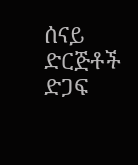ሰናይ ድርጅቶች ድጋፍ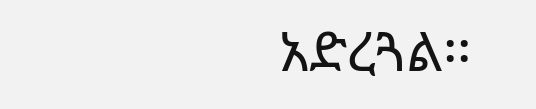አድረጓል፡፡